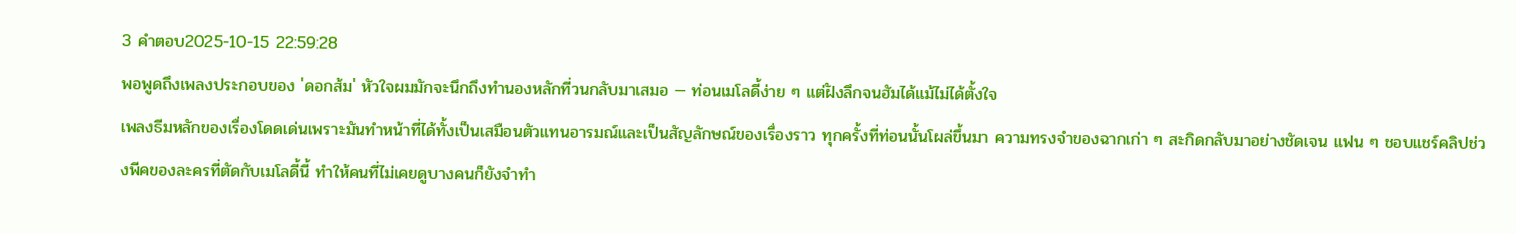3 คำตอบ2025-10-15 22:59:28
พอพูดถึงเพลงประกอบของ 'ดอกส้ม' หัวใจผมมักจะนึกถึงทำนองหลักที่วนกลับมาเสมอ — ท่อนเมโลดี้ง่าย ๆ แต่ฝังลึกจนฮัมได้แม้ไม่ได้ตั้งใจ
เพลงธีมหลักของเรื่องโดดเด่นเพราะมันทำหน้าที่ได้ทั้งเป็นเสมือนตัวแทนอารมณ์และเป็นสัญลักษณ์ของเรื่องราว ทุกครั้งที่ท่อนนั้นโผล่ขึ้นมา ความทรงจำของฉากเก่า ๆ สะกิดกลับมาอย่างชัดเจน แฟน ๆ ชอบแชร์คลิปช่วงพีคของละครที่ตัดกับเมโลดี้นี้ ทำให้คนที่ไม่เคยดูบางคนก็ยังจำทำ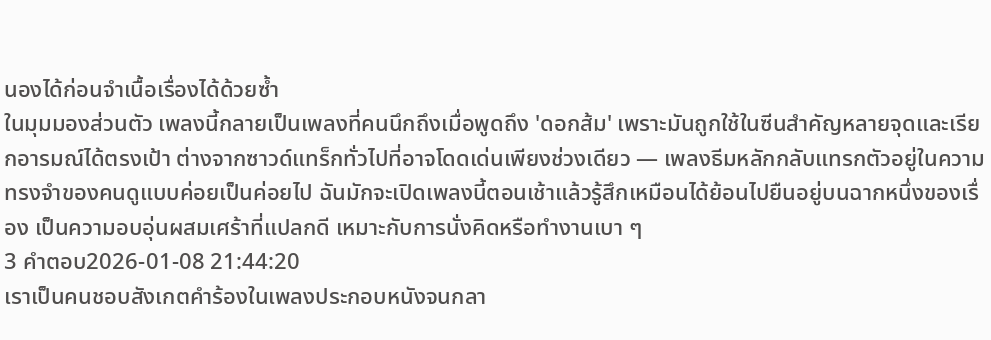นองได้ก่อนจำเนื้อเรื่องได้ด้วยซ้ำ
ในมุมมองส่วนตัว เพลงนี้กลายเป็นเพลงที่คนนึกถึงเมื่อพูดถึง 'ดอกส้ม' เพราะมันถูกใช้ในซีนสำคัญหลายจุดและเรียกอารมณ์ได้ตรงเป้า ต่างจากซาวด์แทร็กทั่วไปที่อาจโดดเด่นเพียงช่วงเดียว — เพลงธีมหลักกลับแทรกตัวอยู่ในความทรงจำของคนดูแบบค่อยเป็นค่อยไป ฉันมักจะเปิดเพลงนี้ตอนเช้าแล้วรู้สึกเหมือนได้ย้อนไปยืนอยู่บนฉากหนึ่งของเรื่อง เป็นความอบอุ่นผสมเศร้าที่แปลกดี เหมาะกับการนั่งคิดหรือทำงานเบา ๆ
3 คำตอบ2026-01-08 21:44:20
เราเป็นคนชอบสังเกตคำร้องในเพลงประกอบหนังจนกลา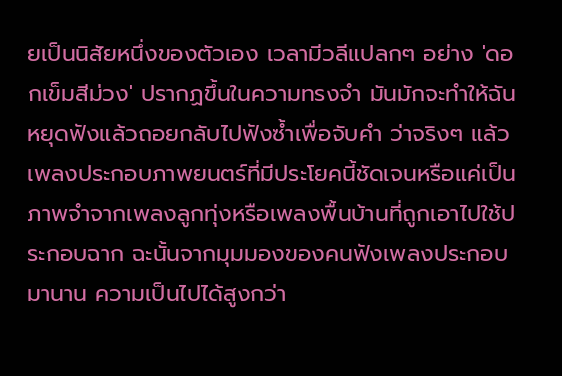ยเป็นนิสัยหนึ่งของตัวเอง เวลามีวลีแปลกๆ อย่าง 'ดอกเข็มสีม่วง' ปรากฏขึ้นในความทรงจำ มันมักจะทำให้ฉันหยุดฟังแล้วถอยกลับไปฟังซ้ำเพื่อจับคำ ว่าจริงๆ แล้วเพลงประกอบภาพยนตร์ที่มีประโยคนี้ชัดเจนหรือแค่เป็นภาพจำจากเพลงลูกทุ่งหรือเพลงพื้นบ้านที่ถูกเอาไปใช้ประกอบฉาก ฉะนั้นจากมุมมองของคนฟังเพลงประกอบมานาน ความเป็นไปได้สูงกว่า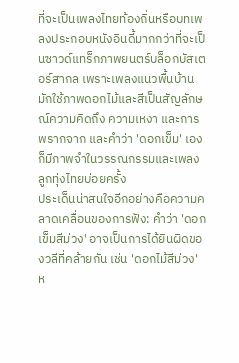ที่จะเป็นเพลงไทยท้องถิ่นหรือบทเพลงประกอบหนังอินดี้มากกว่าที่จะเป็นซาวด์แทร็กภาพยนตร์บล็อกบัสเตอร์สากล เพราะเพลงแนวพื้นบ้านมักใช้ภาพดอกไม้และสีเป็นสัญลักษณ์ความคิดถึง ความเหงา และการพรากจาก และคำว่า 'ดอกเข็ม' เองก็มีภาพจำในวรรณกรรมและเพลงลูกทุ่งไทยบ่อยครั้ง
ประเด็นน่าสนใจอีกอย่างคือความคลาดเคลื่อนของการฟัง: คำว่า 'ดอกเข็มสีม่วง' อาจเป็นการได้ยินผิดของวลีที่คล้ายกัน เช่น 'ดอกไม้สีม่วง' ห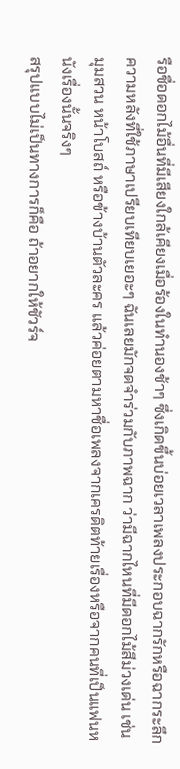รือชื่อดอกไม้อื่นที่มีเสียงใกล้เคียงเมื่อร้องในทำนองช้าๆ ซึ่งเกิดขึ้นบ่อยเวลาเพลงประกอบฉากรักหรือฉากระลึกความหลังที่ใช้ภาษาเปรียบเทียบเยอะๆ ฉันเลยมักจดจำร่วมกับภาพฉาก ว่ามีฉากไหนที่มีดอกไม้สีม่วงเด่น เช่น มุมสวน หน้าโบสถ์ หรือข้างบ้านตัวละคร แล้วค่อยตามหาชื่อเพลงจากเครดิตท้ายเรื่องหรือจากคนที่เป็นแฟนหนังเรื่องนั้นจริงๆ
สรุปแบบไม่เป็นทางการก็คือ ถ้าอยากให้ชัวร์จ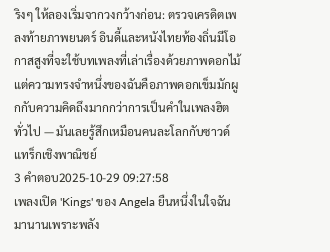ริงๆ ให้ลองเริ่มจากวงกว้างก่อน: ตรวจเครดิตเพลงท้ายภาพยนตร์ อินดี้และหนังไทยท้องถิ่นมีโอกาสสูงที่จะใช้บทเพลงที่เล่าเรื่องด้วยภาพดอกไม้ แต่ความทรงจำหนึ่งของฉันคือภาพดอกเข็มมักผูกกับความคิดถึงมากกว่าการเป็นคำในเพลงฮิตทั่วไป — มันเลยรู้สึกเหมือนคนละโลกกับซาวด์แทร็กเชิงพาณิชย์
3 คำตอบ2025-10-29 09:27:58
เพลงเปิด 'Kings' ของ Angela ยืนหนึ่งในใจฉันมานานเพราะพลัง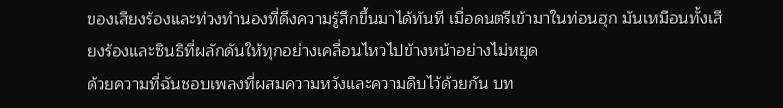ของเสียงร้องและท่วงทำนองที่ดึงความรู้สึกขึ้นมาได้ทันที เมื่อดนตรีเข้ามาในท่อนฮุก มันเหมือนทั้งเสียงร้องและซินธิที่ผลักดันให้ทุกอย่างเคลื่อนไหวไปข้างหน้าอย่างไม่หยุด
ด้วยความที่ฉันชอบเพลงที่ผสมความหวังและความดิบไว้ด้วยกัน บท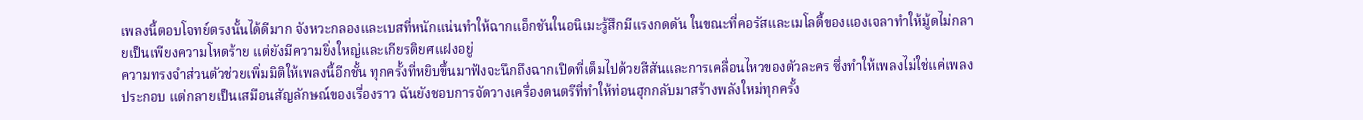เพลงนี้ตอบโจทย์ตรงนั้นได้ดีมาก จังหวะกลองและเบสที่หนักแน่นทำให้ฉากแอ็กชันในอนิเมะรู้สึกมีแรงกดดัน ในขณะที่คอรัสและเมโลดี้ของแองเจลาทำให้มู้ดไม่กลายเป็นเพียงความโหดร้าย แต่ยังมีความยิ่งใหญ่และเกียรติยศแฝงอยู่
ความทรงจำส่วนตัวช่วยเพิ่มมิติให้เพลงนี้อีกชั้น ทุกครั้งที่หยิบขึ้นมาฟังจะนึกถึงฉากเปิดที่เต็มไปด้วยสีสันและการเคลื่อนไหวของตัวละคร ซึ่งทำให้เพลงไม่ใช่แค่เพลงประกอบ แต่กลายเป็นเสมือนสัญลักษณ์ของเรื่องราว ฉันยังชอบการจัดวางเครื่องดนตรีที่ทำให้ท่อนฮุกกลับมาสร้างพลังใหม่ทุกครั้ง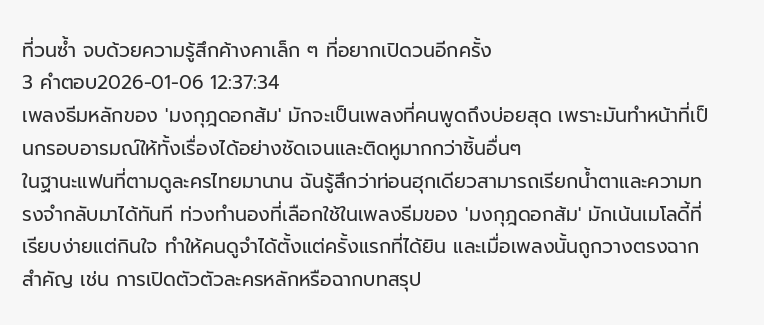ที่วนซ้ำ จบด้วยความรู้สึกค้างคาเล็ก ๆ ที่อยากเปิดวนอีกครั้ง
3 คำตอบ2026-01-06 12:37:34
เพลงธีมหลักของ 'มงกุฎดอกส้ม' มักจะเป็นเพลงที่คนพูดถึงบ่อยสุด เพราะมันทำหน้าที่เป็นกรอบอารมณ์ให้ทั้งเรื่องได้อย่างชัดเจนและติดหูมากกว่าชิ้นอื่นๆ
ในฐานะแฟนที่ตามดูละครไทยมานาน ฉันรู้สึกว่าท่อนฮุกเดียวสามารถเรียกน้ำตาและความทรงจำกลับมาได้ทันที ท่วงทำนองที่เลือกใช้ในเพลงธีมของ 'มงกุฎดอกส้ม' มักเน้นเมโลดี้ที่เรียบง่ายแต่กินใจ ทำให้คนดูจำได้ตั้งแต่ครั้งแรกที่ได้ยิน และเมื่อเพลงนั้นถูกวางตรงฉากสำคัญ เช่น การเปิดตัวตัวละครหลักหรือฉากบทสรุป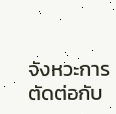จังหวะการตัดต่อกับ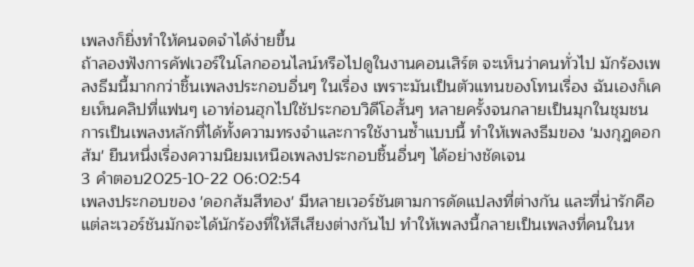เพลงก็ยิ่งทำให้คนจดจำได้ง่ายขึ้น
ถ้าลองฟังการคัฟเวอร์ในโลกออนไลน์หรือไปดูในงานคอนเสิร์ต จะเห็นว่าคนทั่วไป มักร้องเพลงธีมนี้มากกว่าชิ้นเพลงประกอบอื่นๆ ในเรื่อง เพราะมันเป็นตัวแทนของโทนเรื่อง ฉันเองก็เคยเห็นคลิปที่แฟนๆ เอาท่อนฮุกไปใช้ประกอบวิดีโอสั้นๆ หลายครั้งจนกลายเป็นมุกในชุมชน การเป็นเพลงหลักที่ได้ทั้งความทรงจำและการใช้งานซ้ำแบบนี้ ทำให้เพลงธีมของ 'มงกุฎดอกส้ม' ยืนหนึ่งเรื่องความนิยมเหนือเพลงประกอบชิ้นอื่นๆ ได้อย่างชัดเจน
3 คำตอบ2025-10-22 06:02:54
เพลงประกอบของ 'ดอกส้มสีทอง' มีหลายเวอร์ชันตามการดัดแปลงที่ต่างกัน และที่น่ารักคือแต่ละเวอร์ชันมักจะได้นักร้องที่ให้สีเสียงต่างกันไป ทำให้เพลงนี้กลายเป็นเพลงที่คนในห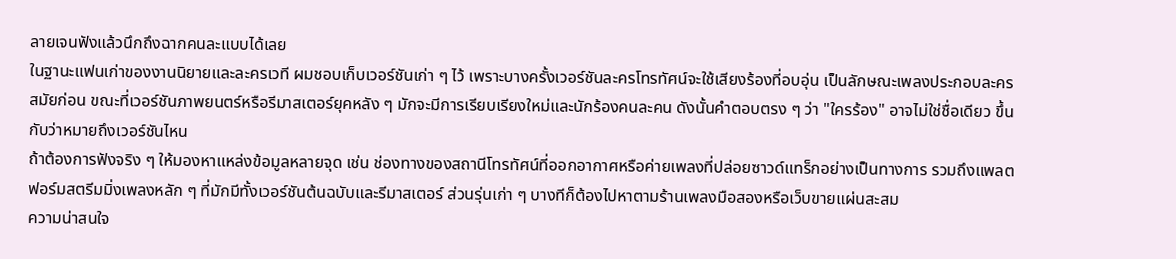ลายเจนฟังแล้วนึกถึงฉากคนละแบบได้เลย
ในฐานะแฟนเก่าของงานนิยายและละครเวที ผมชอบเก็บเวอร์ชันเก่า ๆ ไว้ เพราะบางครั้งเวอร์ชันละครโทรทัศน์จะใช้เสียงร้องที่อบอุ่น เป็นลักษณะเพลงประกอบละครสมัยก่อน ขณะที่เวอร์ชันภาพยนตร์หรือรีมาสเตอร์ยุคหลัง ๆ มักจะมีการเรียบเรียงใหม่และนักร้องคนละคน ดังนั้นคำตอบตรง ๆ ว่า "ใครร้อง" อาจไม่ใช่ชื่อเดียว ขึ้นกับว่าหมายถึงเวอร์ชันไหน
ถ้าต้องการฟังจริง ๆ ให้มองหาแหล่งข้อมูลหลายจุด เช่น ช่องทางของสถานีโทรทัศน์ที่ออกอากาศหรือค่ายเพลงที่ปล่อยซาวด์แทร็กอย่างเป็นทางการ รวมถึงแพลตฟอร์มสตรีมมิ่งเพลงหลัก ๆ ที่มักมีทั้งเวอร์ชันต้นฉบับและรีมาสเตอร์ ส่วนรุ่นเก่า ๆ บางทีก็ต้องไปหาตามร้านเพลงมือสองหรือเว็บขายแผ่นสะสม
ความน่าสนใจ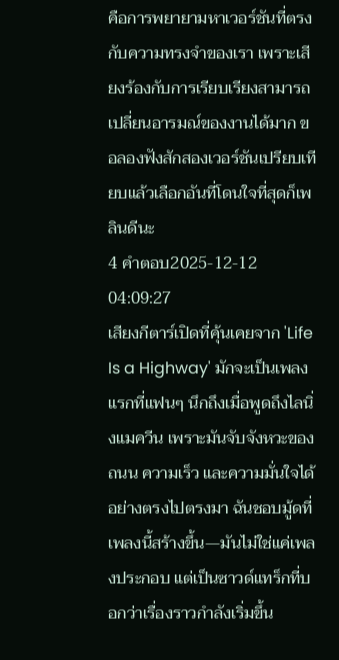คือการพยายามหาเวอร์ชันที่ตรงกับความทรงจำของเรา เพราะเสียงร้องกับการเรียบเรียงสามารถเปลี่ยนอารมณ์ของงานได้มาก ขอลองฟังสักสองเวอร์ชันเปรียบเทียบแล้วเลือกอันที่โดนใจที่สุดก็เพลินดีนะ
4 คำตอบ2025-12-12 04:09:27
เสียงกีตาร์เปิดที่คุ้นเคยจาก 'Life Is a Highway' มักจะเป็นเพลงแรกที่แฟนๆ นึกถึงเมื่อพูดถึงไลนิ่งแมควีน เพราะมันจับจังหวะของถนน ความเร็ว และความมั่นใจได้อย่างตรงไปตรงมา ฉันชอบมู้ดที่เพลงนี้สร้างขึ้น—มันไม่ใช่แค่เพลงประกอบ แต่เป็นซาวด์แทร็กที่บอกว่าเรื่องราวกำลังเริ่มขึ้น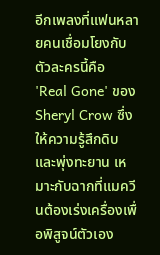อีกเพลงที่แฟนหลายคนเชื่อมโยงกับตัวละครนี้คือ 'Real Gone' ของ Sheryl Crow ซึ่งให้ความรู้สึกดิบและพุ่งทะยาน เหมาะกับฉากที่แมควีนต้องเร่งเครื่องเพื่อพิสูจน์ตัวเอง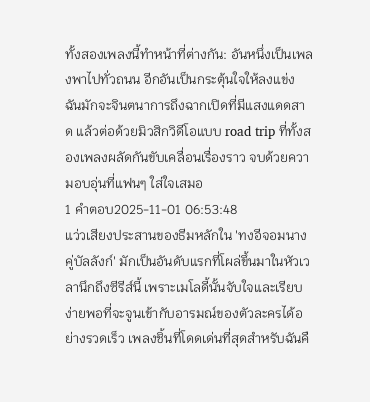ทั้งสองเพลงนี้ทำหน้าที่ต่างกัน: อันหนึ่งเป็นเพลงพาไปทั่วถนน อีกอันเป็นกระตุ้นใจให้ลงแข่ง ฉันมักจะจินตนาการถึงฉากเปิดที่มีแสงแดดสาด แล้วต่อด้วยมิวสิกวิดีโอแบบ road trip ที่ทั้งสองเพลงผลัดกันขับเคลื่อนเรื่องราว จบด้วยความอบอุ่นที่แฟนๆ ใส่ใจเสมอ
1 คำตอบ2025-11-01 06:53:48
แว่วเสียงประสานของธีมหลักใน 'ทงอีจอมนางคู่บัลลังก์' มักเป็นอันดับแรกที่โผล่ขึ้นมาในหัวเวลานึกถึงซีรีส์นี้ เพราะเมโลดี้นั้นจับใจและเรียบง่ายพอที่จะจูนเข้ากับอารมณ์ของตัวละครได้อย่างรวดเร็ว เพลงชิ้นที่โดดเด่นที่สุดสำหรับฉันคื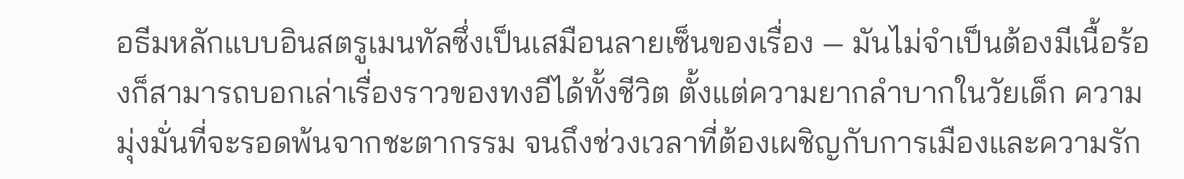อธีมหลักแบบอินสตรูเมนทัลซึ่งเป็นเสมือนลายเซ็นของเรื่อง — มันไม่จำเป็นต้องมีเนื้อร้องก็สามารถบอกเล่าเรื่องราวของทงอีได้ทั้งชีวิต ตั้งแต่ความยากลำบากในวัยเด็ก ความมุ่งมั่นที่จะรอดพ้นจากชะตากรรม จนถึงช่วงเวลาที่ต้องเผชิญกับการเมืองและความรัก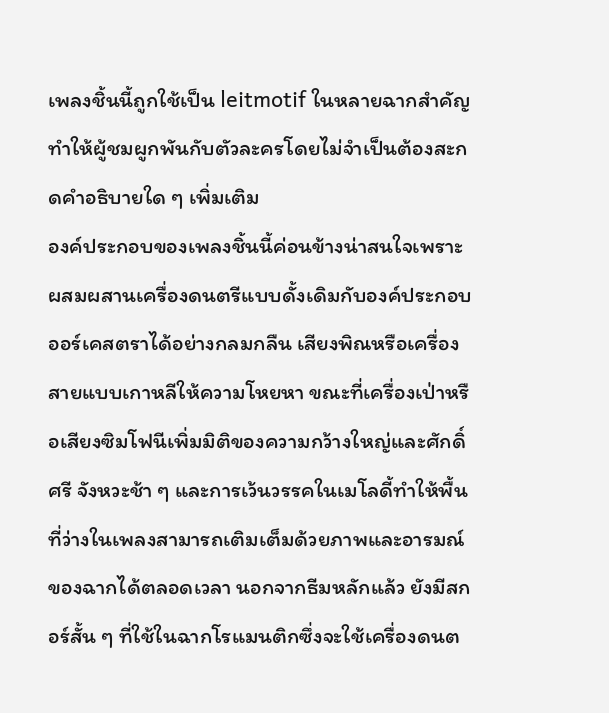เพลงชิ้นนี้ถูกใช้เป็น leitmotif ในหลายฉากสำคัญ ทำให้ผู้ชมผูกพันกับตัวละครโดยไม่จำเป็นต้องสะกดคำอธิบายใด ๆ เพิ่มเติม
องค์ประกอบของเพลงชิ้นนี้ค่อนข้างน่าสนใจเพราะผสมผสานเครื่องดนตรีแบบดั้งเดิมกับองค์ประกอบออร์เคสตราได้อย่างกลมกลืน เสียงพิณหรือเครื่องสายแบบเกาหลีให้ความโหยหา ขณะที่เครื่องเป่าหรือเสียงซิมโฟนีเพิ่มมิติของความกว้างใหญ่และศักดิ์ศรี จังหวะช้า ๆ และการเว้นวรรคในเมโลดี้ทำให้พื้นที่ว่างในเพลงสามารถเติมเต็มด้วยภาพและอารมณ์ของฉากได้ตลอดเวลา นอกจากธีมหลักแล้ว ยังมีสกอร์สั้น ๆ ที่ใช้ในฉากโรแมนติกซึ่งจะใช้เครื่องดนต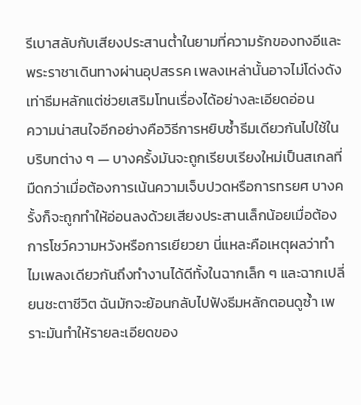รีเบาสลับกับเสียงประสานต่ำในยามที่ความรักของทงอีและพระราชาเดินทางผ่านอุปสรรค เพลงเหล่านั้นอาจไม่โด่งดังเท่าธีมหลักแต่ช่วยเสริมโทนเรื่องได้อย่างละเอียดอ่อน
ความน่าสนใจอีกอย่างคือวิธีการหยิบซ้ำธีมเดียวกันไปใช้ในบริบทต่าง ๆ — บางครั้งมันจะถูกเรียบเรียงใหม่เป็นสเกลที่มืดกว่าเมื่อต้องการเน้นความเจ็บปวดหรือการทรยศ บางครั้งก็จะถูกทำให้อ่อนลงด้วยเสียงประสานเล็กน้อยเมื่อต้องการโชว์ความหวังหรือการเยียวยา นี่แหละคือเหตุผลว่าทำไมเพลงเดียวกันถึงทำงานได้ดีทั้งในฉากเล็ก ๆ และฉากเปลี่ยนชะตาชีวิต ฉันมักจะย้อนกลับไปฟังธีมหลักตอนดูซ้ำ เพราะมันทำให้รายละเอียดของ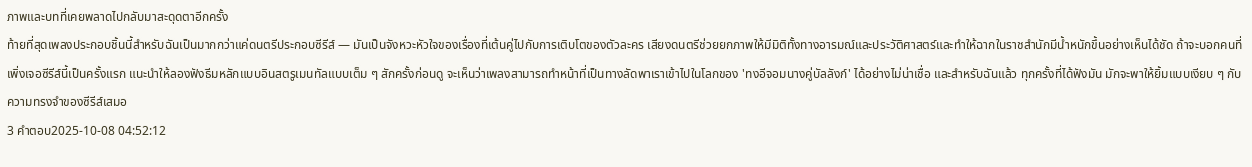ภาพและบทที่เคยพลาดไปกลับมาสะดุดตาอีกครั้ง
ท้ายที่สุดเพลงประกอบชิ้นนี้สำหรับฉันเป็นมากกว่าแค่ดนตรีประกอบซีรีส์ — มันเป็นจังหวะหัวใจของเรื่องที่เต้นคู่ไปกับการเติบโตของตัวละคร เสียงดนตรีช่วยยกภาพให้มีมิติทั้งทางอารมณ์และประวัติศาสตร์และทำให้ฉากในราชสำนักมีน้ำหนักขึ้นอย่างเห็นได้ชัด ถ้าจะบอกคนที่เพิ่งเจอซีรีส์นี้เป็นครั้งแรก แนะนำให้ลองฟังธีมหลักแบบอินสตรูเมนทัลแบบเต็ม ๆ สักครั้งก่อนดู จะเห็นว่าเพลงสามารถทำหน้าที่เป็นทางลัดพาเราเข้าไปในโลกของ 'ทงอีจอมนางคู่บัลลังก์' ได้อย่างไม่น่าเชื่อ และสำหรับฉันแล้ว ทุกครั้งที่ได้ฟังมัน มักจะพาให้ยิ้มแบบเงียบ ๆ กับความทรงจำของซีรีส์เสมอ
3 คำตอบ2025-10-08 04:52:12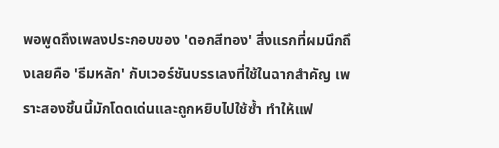พอพูดถึงเพลงประกอบของ 'ดอกสีทอง' สิ่งแรกที่ผมนึกถึงเลยคือ 'ธีมหลัก' กับเวอร์ชันบรรเลงที่ใช้ในฉากสำคัญ เพราะสองชิ้นนี้มักโดดเด่นและถูกหยิบไปใช้ซ้ำ ทำให้แฟ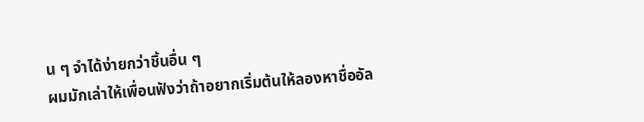น ๆ จำได้ง่ายกว่าชิ้นอื่น ๆ
ผมมักเล่าให้เพื่อนฟังว่าถ้าอยากเริ่มต้นให้ลองหาชื่ออัล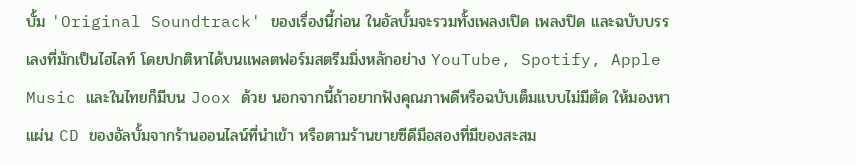บั้ม 'Original Soundtrack' ของเรื่องนี้ก่อน ในอัลบั้มจะรวมทั้งเพลงเปิด เพลงปิด และฉบับบรรเลงที่มักเป็นไฮไลท์ โดยปกติหาได้บนแพลตฟอร์มสตรีมมิ่งหลักอย่าง YouTube, Spotify, Apple Music และในไทยก็มีบน Joox ด้วย นอกจากนี้ถ้าอยากฟังคุณภาพดีหรือฉบับเต็มแบบไม่มีตัด ให้มองหาแผ่น CD ของอัลบั้มจากร้านออนไลน์ที่นำเข้า หรือตามร้านขายซีดีมือสองที่มีของสะสม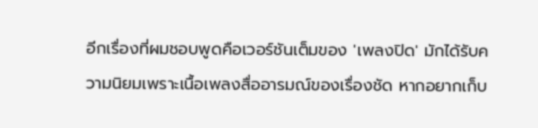อีกเรื่องที่ผมชอบพูดคือเวอร์ชันเต็มของ 'เพลงปิด' มักได้รับความนิยมเพราะเนื้อเพลงสื่ออารมณ์ของเรื่องชัด หากอยากเก็บ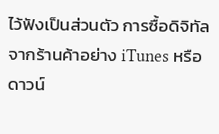ไว้ฟังเป็นส่วนตัว การซื้อดิจิทัลจากร้านค้าอย่าง iTunes หรือดาวน์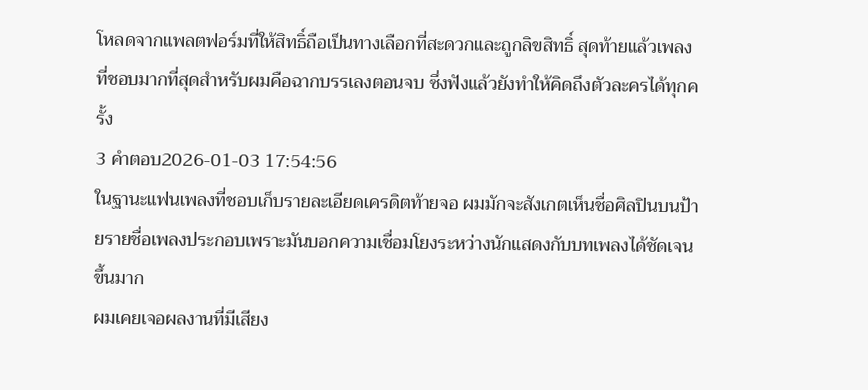โหลดจากแพลตฟอร์มที่ให้สิทธิ์ถือเป็นทางเลือกที่สะดวกและถูกลิขสิทธิ์ สุดท้ายแล้วเพลงที่ชอบมากที่สุดสำหรับผมคือฉากบรรเลงตอนจบ ซึ่งฟังแล้วยังทำให้คิดถึงตัวละครได้ทุกครั้ง
3 คำตอบ2026-01-03 17:54:56
ในฐานะแฟนเพลงที่ชอบเก็บรายละเอียดเครดิตท้ายจอ ผมมักจะสังเกตเห็นชื่อศิลปินบนป้ายรายชื่อเพลงประกอบเพราะมันบอกความเชื่อมโยงระหว่างนักแสดงกับบทเพลงได้ชัดเจนขึ้นมาก
ผมเคยเจอผลงานที่มีเสียง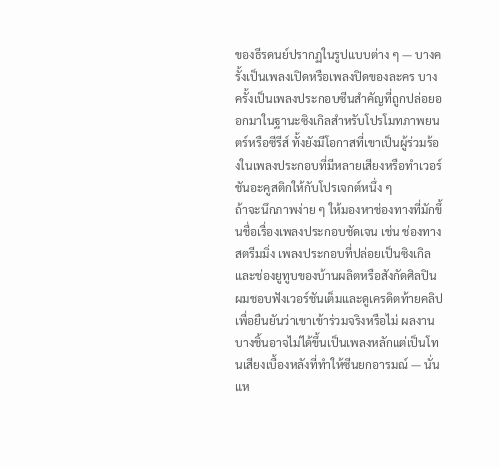ของธีรดนย์ปรากฏในรูปแบบต่าง ๆ — บางครั้งเป็นเพลงเปิดหรือเพลงปิดของละคร บางครั้งเป็นเพลงประกอบซีนสำคัญที่ถูกปล่อยออกมาในฐานะซิงเกิลสำหรับโปรโมทภาพยนตร์หรือซีรีส์ ทั้งยังมีโอกาสที่เขาเป็นผู้ร่วมร้องในเพลงประกอบที่มีหลายเสียงหรือทำเวอร์ชันอะคูสติกให้กับโปรเจกต์หนึ่ง ๆ
ถ้าจะนึกภาพง่าย ๆ ให้มองหาช่องทางที่มักขึ้นชื่อเรื่องเพลงประกอบชัดเจน เช่น ช่องทางสตรีมมิ่ง เพลงประกอบที่ปล่อยเป็นซิงเกิล และช่องยูทูบของบ้านผลิตหรือสังกัดศิลปิน ผมชอบฟังเวอร์ชันเต็มและดูเครดิตท้ายคลิปเพื่อยืนยันว่าเขาเข้าร่วมจริงหรือไม่ ผลงานบางชิ้นอาจไม่ได้ขึ้นเป็นเพลงหลักแต่เป็นโทนเสียงเบื้องหลังที่ทำให้ซีนยกอารมณ์ — นั่นแห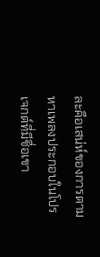ละคือเสน่ห์ของการตามหาเพลงประกอบในโปรเจกต์ที่มีชื่อเขา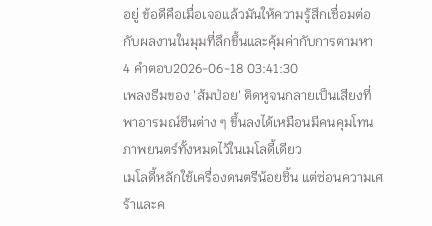อยู่ ข้อดีคือเมื่อเจอแล้วมันให้ความรู้สึกเชื่อมต่อกับผลงานในมุมที่ลึกขึ้นและคุ้มค่ากับการตามหา
4 คำตอบ2026-06-18 03:41:30
เพลงธีมของ 'ส้มป่อย' ติดหูจนกลายเป็นเสียงที่พาอารมณ์ซีนต่าง ๆ ขึ้นลงได้เหมือนมีคนคุมโทนภาพยนตร์ทั้งหมดไว้ในเมโลดี้เดียว
เมโลดี้หลักใช้เครื่องดนตรีน้อยชิ้น แต่ซ่อนความเศร้าและค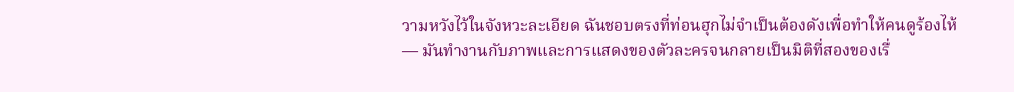วามหวังไว้ในจังหวะละเอียด ฉันชอบตรงที่ท่อนฮุกไม่จำเป็นต้องดังเพื่อทำให้คนดูร้องไห้ — มันทำงานกับภาพและการแสดงของตัวละครจนกลายเป็นมิติที่สองของเรื่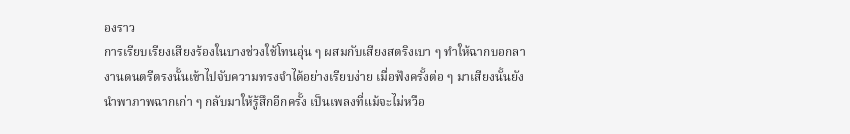องราว
การเรียบเรียงเสียงร้องในบางช่วงใช้โทนอุ่น ๆ ผสมกับเสียงสตริงเบา ๆ ทำให้ฉากบอกลา งานดนตรีตรงนั้นเข้าไปจับความทรงจำได้อย่างเรียบง่าย เมื่อฟังครั้งต่อ ๆ มาเสียงนั้นยังนำพาภาพฉากเก่า ๆ กลับมาให้รู้สึกอีกครั้ง เป็นเพลงที่แม้จะไม่หวือ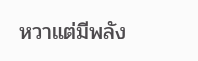หวาแต่มีพลัง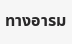ทางอารม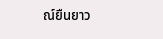ณ์ยืนยาว